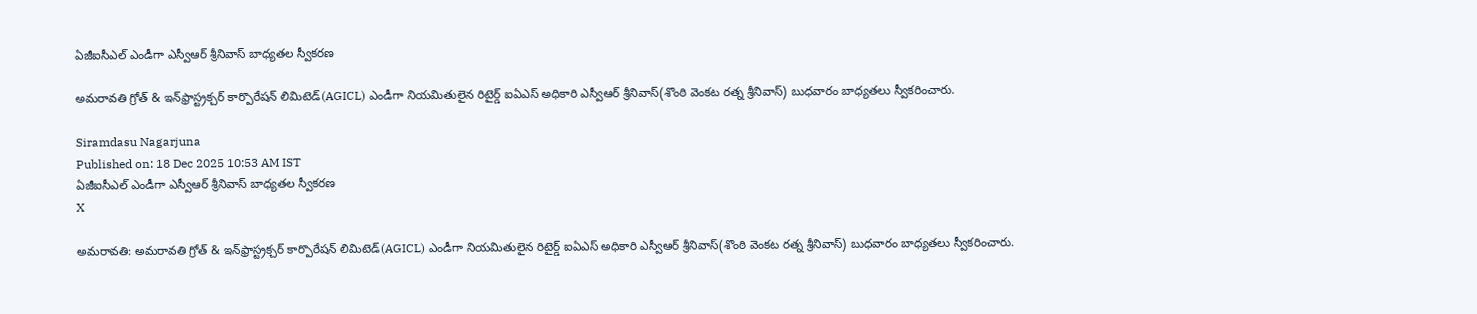ఏజీఐసీఎల్ ఎండీగా ఎస్వీఆర్ శ్రీనివాస్ బాధ్యతల స్వీకరణ

అమరావతి గ్రోత్ & ఇన్‌ఫ్రాస్ట్రక్చర్ కార్పొరేషన్ లిమిటెడ్(AGICL) ఎండీగా నియమితులైన రిటైర్డ్ ఐఏఎస్ అధికారి ఎస్వీఆర్ శ్రీనివాస్(శొంఠి వెంకట రత్న శ్రీనివాస్) బుధవారం బాధ్యతలు స్వీకరించారు.

Siramdasu Nagarjuna
Published on: 18 Dec 2025 10:53 AM IST
ఏజీఐసీఎల్ ఎండీగా ఎస్వీఆర్ శ్రీనివాస్ బాధ్యతల స్వీకరణ
X

అమరావతి: అమరావతి గ్రోత్ & ఇన్‌ఫ్రాస్ట్రక్చర్ కార్పొరేషన్ లిమిటెడ్(AGICL) ఎండీగా నియమితులైన రిటైర్డ్ ఐఏఎస్ అధికారి ఎస్వీఆర్ శ్రీనివాస్(శొంఠి వెంకట రత్న శ్రీనివాస్) బుధవారం బాధ్యతలు స్వీకరించారు.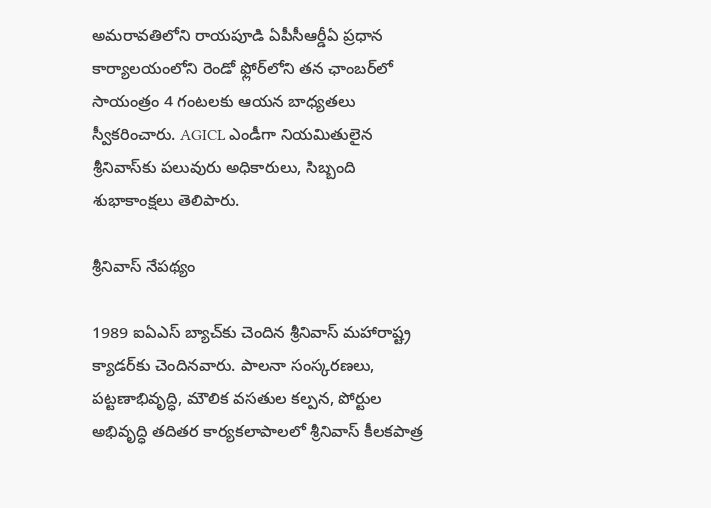అమరావతిలోని రాయపూడి ఏపీసీఆర్డీఏ ప్రధాన కార్యాలయంలోని రెండో ఫ్లోర్‌లోని తన ఛాంబర్‌లో సాయంత్రం 4 గంటలకు ఆయన బాధ్యతలు స్వీకరించారు. AGICL ఎండీగా నియమితులైన శ్రీనివాస్‌కు పలువురు అధికారులు, సిబ్బంది శుభాకాంక్షలు తెలిపారు.

శ్రీనివాస్ నేపథ్యం

1989 ఐఏఎస్ బ్యాచ్‌కు చెందిన శ్రీనివాస్ మహారాష్ట్ర క్యాడర్‌కు చెందినవారు. పాలనా సంస్కరణలు, పట్టణాభివృద్ధి, మౌలిక వసతుల కల్పన, పోర్టుల అభివృద్ధి తదితర కార్యకలాపాలలో శ్రీనివాస్ కీలకపాత్ర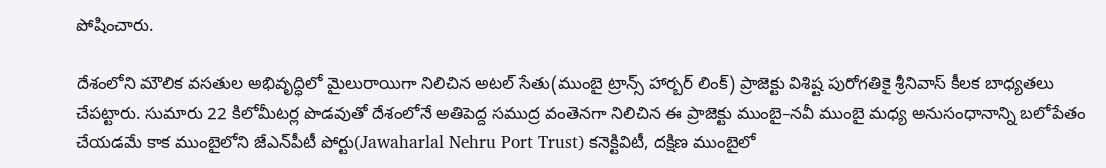పోషించారు.

దేశంలోని మౌలిక వసతుల అభివృద్ధిలో మైలురాయిగా నిలిచిన అటల్ సేతు(ముంబై ట్రాన్స్ హార్బర్ లింక్) ప్రాజెక్టు విశిష్ట పురోగతికై శ్రీనివాస్ కీలక బాధ్యతలు చేపట్టారు. సుమారు 22 కిలోమీటర్ల పొడవుతో దేశంలోనే అతిపెద్ద సముద్ర వంతెనగా నిలిచిన ఈ ప్రాజెక్టు ముంబై–నవీ ముంబై మధ్య అనుసంధానాన్ని బలోపేతం చేయడమే కాక ముంబైలోని జేఎన్‌పీటీ పోర్టు(Jawaharlal Nehru Port Trust) కనెక్టివిటీ, దక్షిణ ముంబైలో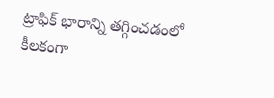ట్రాఫిక్ భారాన్ని తగ్గించడంలో కీలకంగా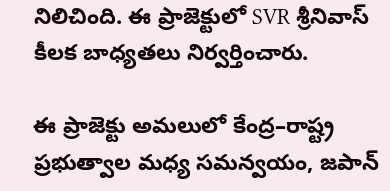నిలిచింది. ఈ ప్రాజెక్టులో SVR శ్రీనివాస్ కీలక బాధ్యతలు నిర్వర్తించారు.

ఈ ప్రాజెక్టు అమలులో కేంద్ర–రాష్ట్ర ప్రభుత్వాల మధ్య సమన్వయం, జపాన్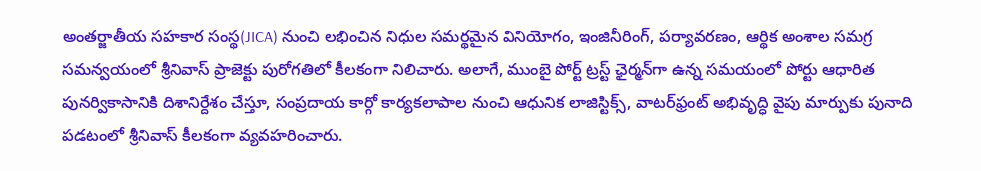అంతర్జాతీయ సహకార సంస్థ(JICA) నుంచి లభించిన నిధుల సమర్థమైన వినియోగం, ఇంజినీరింగ్, పర్యావరణం, ఆర్థిక అంశాల సమగ్ర సమన్వయంలో శ్రీనివాస్ ప్రాజెక్టు పురోగతిలో కీలకంగా నిలిచారు. అలాగే, ముంబై పోర్ట్ ట్రస్ట్ ఛైర్మన్‌గా ఉన్న సమయంలో పోర్టు ఆధారిత పునర్వికాసానికి దిశానిర్దేశం చేస్తూ, సంప్రదాయ కార్గో కార్యకలాపాల నుంచి ఆధునిక లాజిస్టిక్స్, వాటర్‌ఫ్రంట్ అభివృద్ధి వైపు మార్పుకు పునాది పడటంలో శ్రీనివాస్ కీలకంగా వ్యవహరించారు.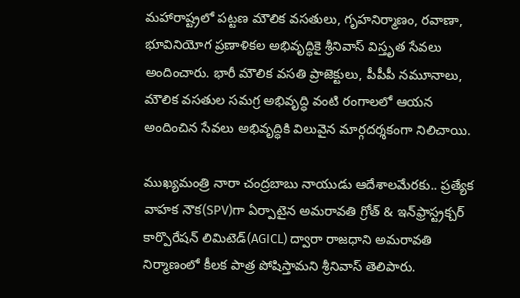మహారాష్ట్రలో పట్టణ మౌలిక వసతులు, గృహనిర్మాణం, రవాణా, భూవినియోగ ప్రణాళికల అభివృద్ధికై శ్రీనివాస్ విస్తృత సేవలు అందించారు. భారీ మౌలిక వసతి ప్రాజెక్టులు, పీపీపీ నమూనాలు, మౌలిక వసతుల సమగ్ర అభివృద్ధి వంటి రంగాలలో ఆయన అందించిన సేవలు అభివృద్ధికి విలువైన మార్గదర్శకంగా నిలిచాయి.

ముఖ్యమంత్రి నారా చంద్రబాబు నాయుడు ఆదేశాలమేరకు.. ప్రత్యేక వాహక నౌక(SPV)గా ఏర్పాటైన అమరావతి గ్రోత్ & ఇన్‌ఫ్రాస్ట్రక్చర్ కార్పొరేషన్ లిమిటెడ్(AGICL) ద్వారా రాజధాని అమరావతి నిర్మాణంలో కీలక పాత్ర పోషిస్తామని శ్రీనివాస్‌ తెలిపారు.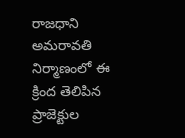రాజధాని అమరావతి నిర్మాణంలో ఈ క్రింద తెలిపిన ప్రాజెక్టుల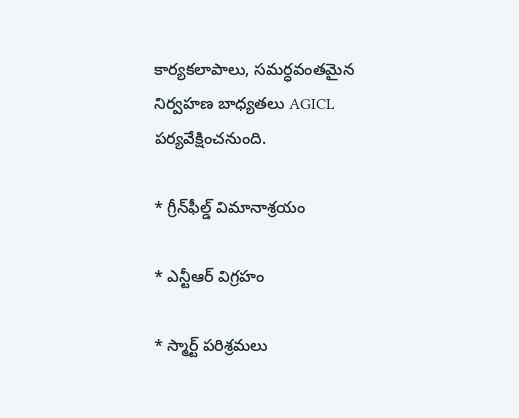కార్యకలాపాలు, సమర్ధవంతమైన నిర్వహణ బాధ్యతలు AGICL పర్యవేక్షించనుంది.

* గ్రీన్‌ఫీల్డ్ విమానాశ్రయం

* ఎన్టీఆర్ విగ్రహం

* స్మార్ట్ పరిశ్రమలు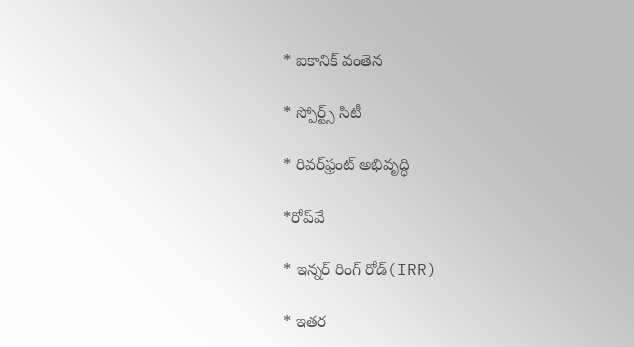* ఐకానిక్ వంతెన

* స్పోర్ట్స్ సిటీ

* రివర్‌ఫ్రంట్ అభివృద్ధి

*రోప్‌వే

* ఇన్నర్ రింగ్ రోడ్(IRR)

* ఇతర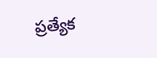ప్రత్యేక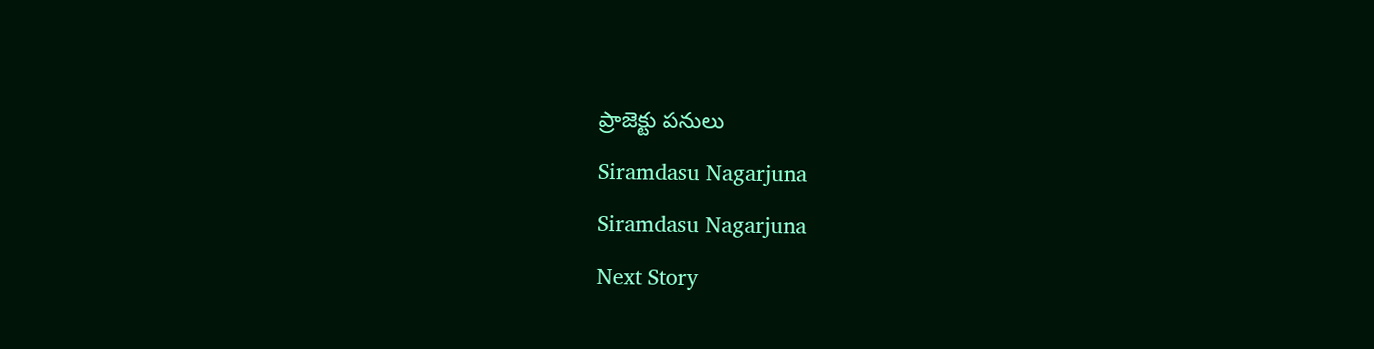ప్రాజెక్టు పనులు

Siramdasu Nagarjuna

Siramdasu Nagarjuna

Next Story